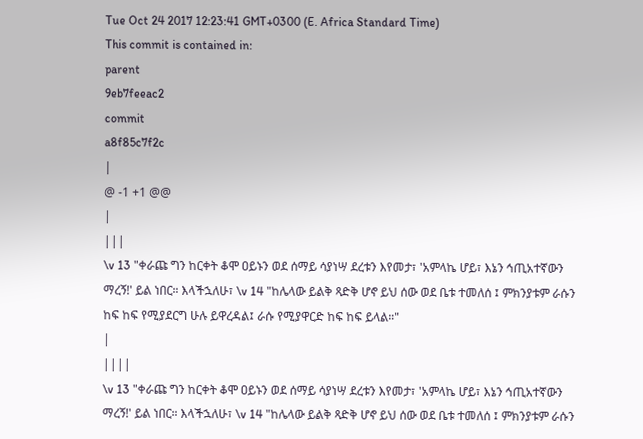Tue Oct 24 2017 12:23:41 GMT+0300 (E. Africa Standard Time)
This commit is contained in:
parent
9eb7feeac2
commit
a8f85c7f2c
|
@ -1 +1 @@
|
|||
\v 13 "ቀራጩ ግን ከርቀት ቆሞ ዐይኑን ወደ ሰማይ ሳያነሣ ደረቱን እየመታ፣ 'አምላኬ ሆይ፣ እኔን ኅጢአተኛውን ማረኝ!' ይል ነበር። እላችኋለሁ፣ \v 14 "ከሌላው ይልቅ ጻድቅ ሆኖ ይህ ሰው ወደ ቤቱ ተመለሰ ፤ ምክንያቱም ራሱን ከፍ ከፍ የሚያደርግ ሁሉ ይዋረዳል፤ ራሱ የሚያዋርድ ከፍ ከፍ ይላል።"
|
||||
\v 13 "ቀራጩ ግን ከርቀት ቆሞ ዐይኑን ወደ ሰማይ ሳያነሣ ደረቱን እየመታ፣ 'አምላኬ ሆይ፣ እኔን ኅጢአተኛውን ማረኝ!' ይል ነበር። እላችኋለሁ፣ \v 14 "ከሌላው ይልቅ ጻድቅ ሆኖ ይህ ሰው ወደ ቤቱ ተመለሰ ፤ ምክንያቱም ራሱን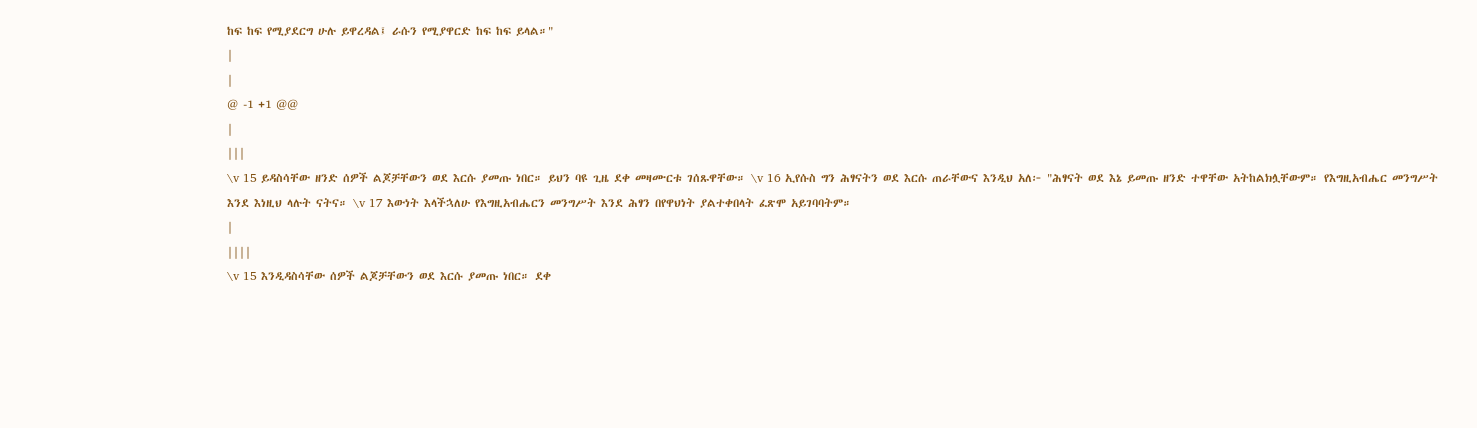ከፍ ከፍ የሚያደርግ ሁሉ ይዋረዳል፤ ራሱን የሚያዋርድ ከፍ ከፍ ይላል።"
|
|
@ -1 +1 @@
|
|||
\v 15 ይዳስሳቸው ዘንድ ሰዎች ልጆቻቸውን ወደ እርሱ ያመጡ ነበር። ይህን ባዩ ጊዜ ደቀ መዛሙርቱ ገሰጹዋቸው። \v 16 ኢየሱስ ግን ሕፃናትን ወደ እርሱ ጠራቸውና እንዲህ አለ፦ "ሕፃናት ወደ እኔ ይመጡ ዘንድ ተዋቸው አትከልክሏቸውም። የእግዚአብሔር መንግሥት እንደ እነዚህ ላሉት ናትና። \v 17 እውነት እላችኋለሁ የእግዚአብሔርን መንግሥት እንደ ሕፃን በየዋህነት ያልተቀበላት ፈጽሞ አይገባባትም።
|
||||
\v 15 እንዲዳስሳቸው ሰዎች ልጆቻቸውን ወደ እርሱ ያመጡ ነበር። ደቀ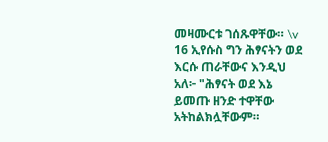መዛሙርቱ ገሰጹዋቸው። \v 16 ኢየሱስ ግን ሕፃናትን ወደ እርሱ ጠራቸውና እንዲህ አለ፦ "ሕፃናት ወደ እኔ ይመጡ ዘንድ ተዋቸው አትከልክሏቸውም።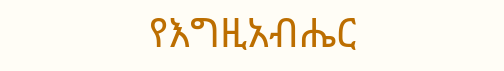የእግዚአብሔር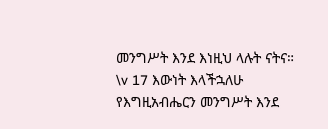መንግሥት እንደ እነዚህ ላሉት ናትና። \v 17 እውነት እላችኋለሁ የእግዚአብሔርን መንግሥት እንደ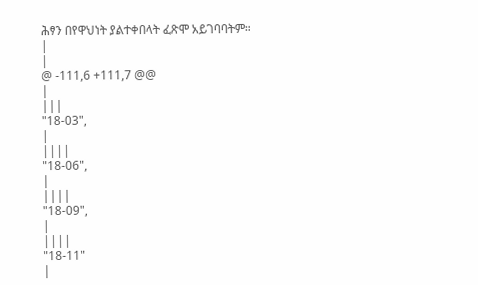ሕፃን በየዋህነት ያልተቀበላት ፈጽሞ አይገባባትም።
|
|
@ -111,6 +111,7 @@
|
|||
"18-03",
|
||||
"18-06",
|
||||
"18-09",
|
||||
"18-11"
|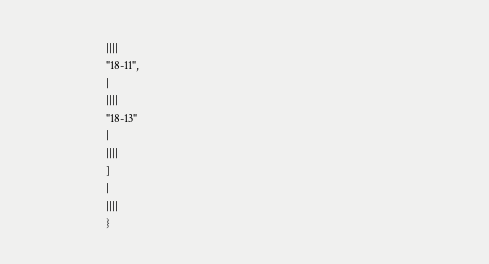||||
"18-11",
|
||||
"18-13"
|
||||
]
|
||||
}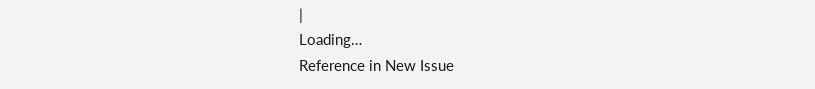|
Loading…
Reference in New Issue